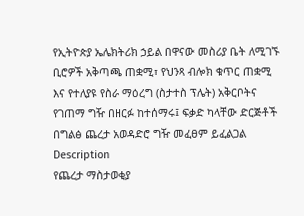የኢትዮጵያ ኤሌክትሪክ ኃይል በዋናው መስሪያ ቤት ለሚገኙ ቢሮዎች አቅጣጫ ጠቋሚ፣ የህንጻ ብሎክ ቁጥር ጠቋሚ እና የተለያዩ የስራ ማዕረግ (ስታተስ ፕሌት) አቅርቦትና የገጠማ ግዥ በዘርፉ ከተሰማሩ፤ ፍቃድ ካላቸው ድርጅቶች በግልፅ ጨረታ አወዳድሮ ግዥ መፈፀም ይፈልጋል
Description
የጨረታ ማስታወቂያ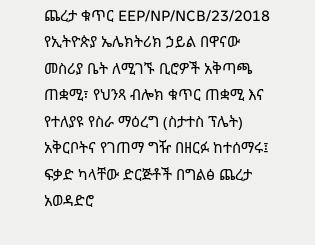ጨረታ ቁጥር EEP/NP/NCB/23/2018
የኢትዮጵያ ኤሌክትሪክ ኃይል በዋናው መስሪያ ቤት ለሚገኙ ቢሮዎች አቅጣጫ ጠቋሚ፣ የህንጻ ብሎክ ቁጥር ጠቋሚ እና የተለያዩ የስራ ማዕረግ (ስታተስ ፕሌት) አቅርቦትና የገጠማ ግዥ በዘርፉ ከተሰማሩ፤ ፍቃድ ካላቸው ድርጅቶች በግልፅ ጨረታ አወዳድሮ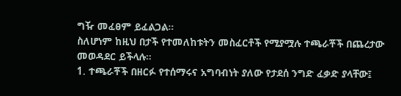ግዥ መፈፀም ይፈልጋል።
ስለሆነም ከዚህ በታች የተመለከቱትን መስፈርቶች የሚያሟሉ ተጫራቾች በጨረታው መወዳደር ይችላሉ።
1. ተጫራቾች በዘርፉ የተሰማሩና አግባብነት ያለው የታደሰ ንግድ ፈቃድ ያላቸው፤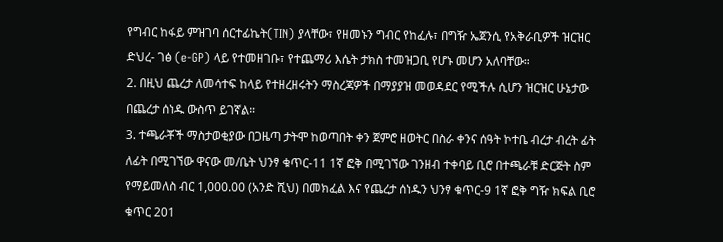የግብር ከፋይ ምዝገባ ሰርተፊኬት(TIN) ያላቸው፣ የዘመኑን ግብር የከፈሉ፣ በግዥ ኤጀንሲ የአቅራቢዎች ዝርዝር ድህረ- ገፅ (e-GP) ላይ የተመዘገቡ፣ የተጨማሪ እሴት ታክስ ተመዝጋቢ የሆኑ መሆን አለባቸው።
2. በዚህ ጨረታ ለመሳተፍ ከላይ የተዘረዘሩትን ማስረጃዎች በማያያዝ መወዳደር የሚችሉ ሲሆን ዝርዝር ሁኔታው በጨረታ ሰነዱ ውስጥ ይገኛል።
3. ተጫራቾች ማስታወቂያው በጋዜጣ ታትሞ ከወጣበት ቀን ጀምሮ ዘወትር በስራ ቀንና ሰዓት ኮተቤ ብረታ ብረት ፊት ለፊት በሚገኘው ዋናው መ/ቤት ህንፃ ቁጥር-11 1ኛ ፎቅ በሚገኘው ገንዘብ ተቀባይ ቢሮ በተጫራቹ ድርጅት ስም የማይመለስ ብር 1,000.00 (አንድ ሺህ) በመክፈል እና የጨረታ ሰነዱን ህንፃ ቁጥር-9 1ኛ ፎቅ ግዥ ክፍል ቢሮ ቁጥር 201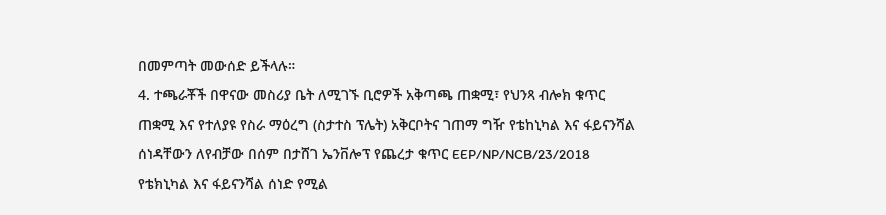በመምጣት መውሰድ ይችላሉ።
4. ተጫራቾች በዋናው መስሪያ ቤት ለሚገኙ ቢሮዎች አቅጣጫ ጠቋሚ፣ የህንጻ ብሎክ ቁጥር ጠቋሚ እና የተለያዩ የስራ ማዕረግ (ስታተስ ፕሌት) አቅርቦትና ገጠማ ግዥ የቴከኒካል እና ፋይናንሻል ሰነዳቸውን ለየብቻው በሰም በታሸገ ኤንቨሎፕ የጨረታ ቁጥር EEP/NP/NCB/23/2018 የቴክኒካል እና ፋይናንሻል ሰነድ የሚል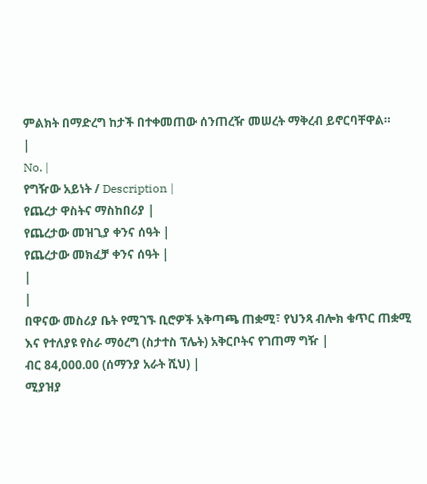ምልክት በማድረግ ከታች በተቀመጠው ሰንጠረዥ መሠረት ማቅረብ ይኖርባቸዋል።
|
No. |
የግዥው አይነት / Description |
የጨረታ ዋስትና ማስከበሪያ |
የጨረታው መዝጊያ ቀንና ሰዓት |
የጨረታው መክፈቻ ቀንና ሰዓት |
|
|
በዋናው መስሪያ ቤት የሚገኙ ቢሮዎች አቅጣጫ ጠቋሚ፣ የህንጻ ብሎክ ቁጥር ጠቋሚ እና የተለያዩ የስራ ማዕረግ (ስታተስ ፕሌት) አቅርቦትና የገጠማ ግዥ |
ብር 84,000.00 (ሰማንያ አራት ሺህ) |
ሚያዝያ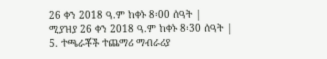26 ቀን 2018 ዓ.ም ከቀኑ 8፡00 ሰዓት |
ሚያዝያ 26 ቀን 2018 ዓ.ም ከቀኑ 8፡30 ሰዓት |
5. ተጫራቾች ተጨማሪ ማብራሪያ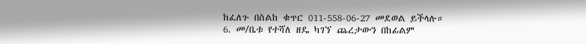ከፈለጉ በስልከ ቁጥር 011-558-06-27 መደወል ይችላሉ።
6. መ/ቤቱ የተሻለ ዘዴ ካገኘ ጨረታውን በከፊልም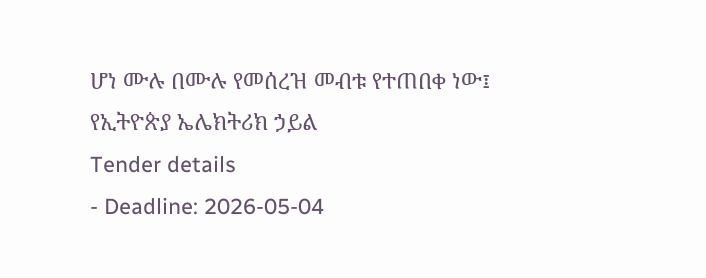ሆነ ሙሉ በሙሉ የመሰረዝ መብቱ የተጠበቀ ነው፤
የኢትዮጵያ ኤሌክትሪክ ኃይል
Tender details
- Deadline: 2026-05-04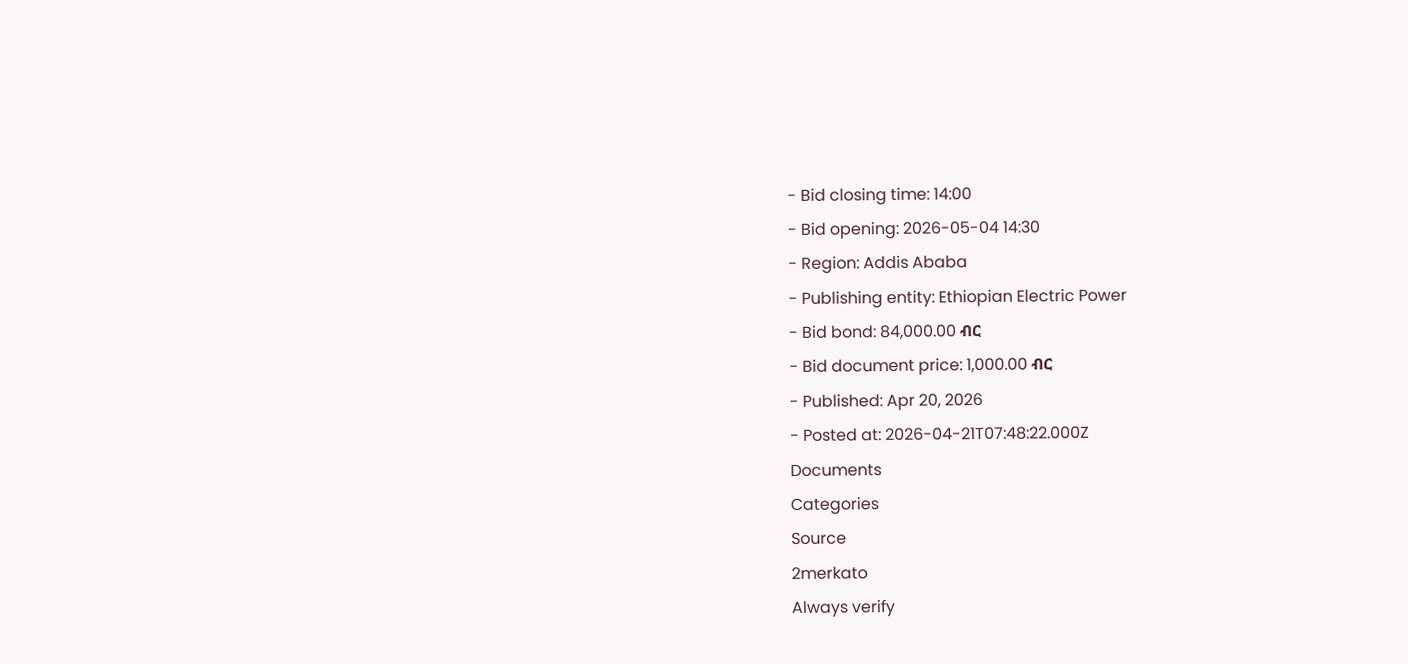- Bid closing time: 14:00
- Bid opening: 2026-05-04 14:30
- Region: Addis Ababa
- Publishing entity: Ethiopian Electric Power
- Bid bond: 84,000.00 ብር
- Bid document price: 1,000.00 ብር
- Published: Apr 20, 2026
- Posted at: 2026-04-21T07:48:22.000Z
Documents
Categories
Source
2merkato
Always verify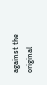against the original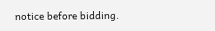notice before bidding.